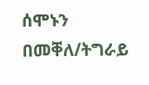ሰሞኑን በመቐለ/ትግራይ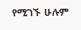የሚገኙ ሁሉም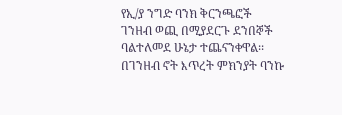የኢ/ያ ንግድ ባንክ ቅርንጫፎች ገንዘብ ወጪ በሚያደርጉ ደንበኞች ባልተለመደ ሁኔታ ተጨናንቀዋል፡፡ በገንዘብ ኖት እጥረት ምክንያት ባንኩ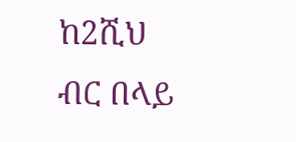ከ2ሺህ ብር በላይ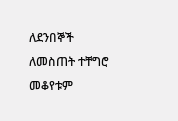ለደንበኞች ለመስጠት ተቸግሮ መቆየቱም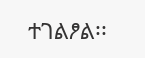ተገልፆል፡፡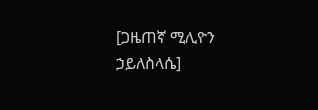[ጋዜጠኛ ሚሊዮን ኃይለስላሴ]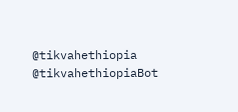@tikvahethiopia @tikvahethiopiaBot